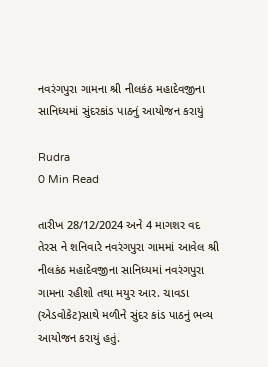નવરંગપુરા ગામના શ્રી નીલકંઠ મહાદેવજીના સાનિધ્યમાં સુંદરકાંડ પાઠનું આયોજન કરાયું

Rudra
0 Min Read

તારીખ 28/12/2024 અને 4 માગશર વદ તેરસ ને શનિવારે નવરંગપુરા ગામમાં આવેલ શ્રી નીલકંઠ મહાદેવજીના સાનિધ્યમાં નવરંગપુરા ગામના રહીશો તથા મયુર આર. ચાવડા (એડવોકેટ)સાથે મળીને સુંદર કાંડ પાઠનું ભવ્ય આયોજન કરાયું હતું.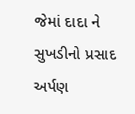જેમાં દાદા ને સુખડીનો પ્રસાદ અર્પણ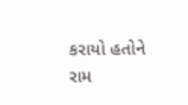કરાયો હતોને રામ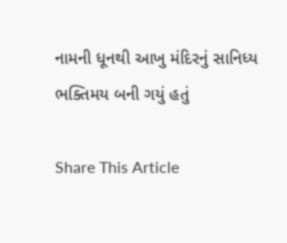નામની ધૂનથી આખુ મંદિરનું સાનિધ્ય ભક્તિમય બની ગયું હતું

Share This Article